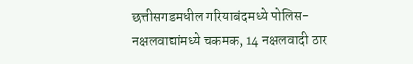छत्तीसगडमधील गरियाबंदमध्ये पोलिस- नक्षलवाद्यांमध्ये चकमक, 14 नक्षलवादी ठार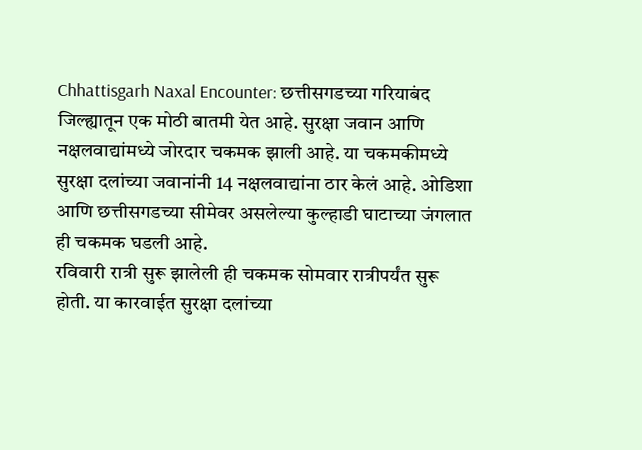Chhattisgarh Naxal Encounter: छत्तीसगडच्या गरियाबंद जिल्ह्यातून एक मोठी बातमी येत आहे. सुरक्षा जवान आणि नक्षलवाद्यांमध्ये जोरदार चकमक झाली आहे. या चकमकीमध्ये सुरक्षा दलांच्या जवानांनी 14 नक्षलवाद्यांना ठार केलं आहे. ओडिशा आणि छत्तीसगडच्या सीमेवर असलेल्या कुल्हाडी घाटाच्या जंगलात ही चकमक घडली आहे.
रविवारी रात्री सुरू झालेली ही चकमक सोमवार रात्रीपर्यंत सुरू होती. या कारवाईत सुरक्षा दलांच्या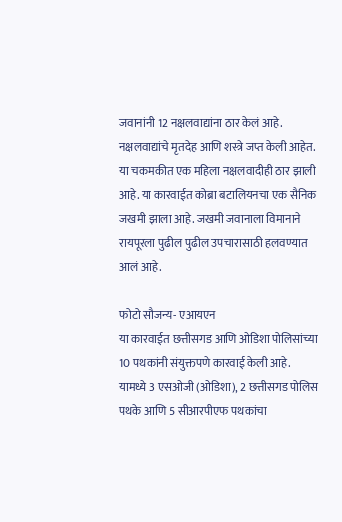जवानांनी 12 नक्षलवाद्यांना ठार केलं आहे. नक्षलवाद्यांचे मृतदेह आणि शस्त्रे जप्त केली आहेत. या चकमकीत एक महिला नक्षलवादीही ठार झाली आहे. या कारवाईत कोब्रा बटालियनचा एक सैनिक जखमी झाला आहे. जखमी जवानाला विमानाने रायपूरला पुढील पुढील उपचारासाठी हलवण्यात आलं आहे.

फोटो सौजन्य- एआयएन
या कारवाईत छत्तीसगड आणि ओडिशा पोलिसांच्या 10 पथकांनी संयुक्तपणे कारवाई केली आहे. यामध्ये 3 एसओजी (ओडिशा), 2 छत्तीसगड पोलिस पथके आणि 5 सीआरपीएफ पथकांचा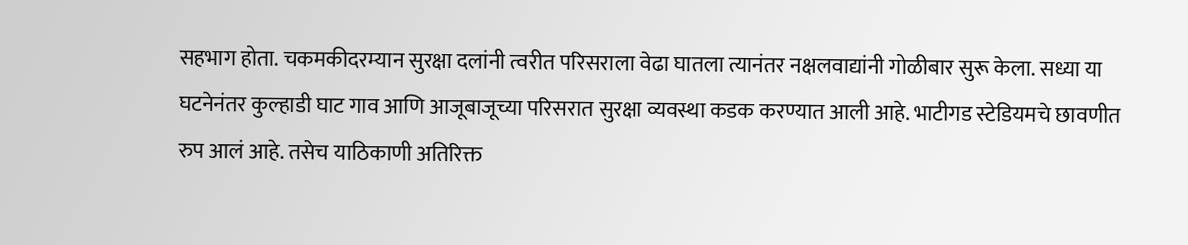सहभाग होता. चकमकीदरम्यान सुरक्षा दलांनी त्वरीत परिसराला वेढा घातला त्यानंतर नक्षलवाद्यांनी गोळीबार सुरू केला. सध्या या घटनेनंतर कुल्हाडी घाट गाव आणि आजूबाजूच्या परिसरात सुरक्षा व्यवस्था कडक करण्यात आली आहे. भाटीगड स्टेडियमचे छावणीत रुप आलं आहे. तसेच याठिकाणी अतिरिक्त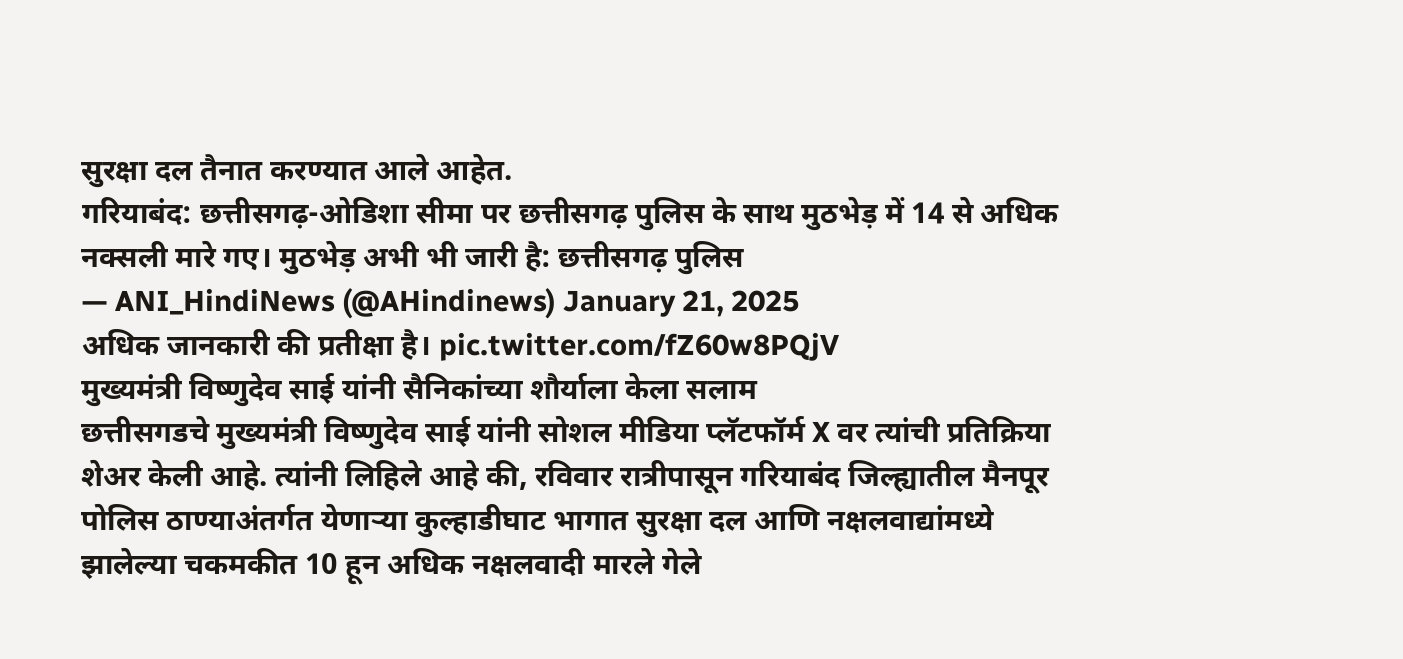सुरक्षा दल तैनात करण्यात आले आहेत.
गरियाबंद: छत्तीसगढ़-ओडिशा सीमा पर छत्तीसगढ़ पुलिस के साथ मुठभेड़ में 14 से अधिक नक्सली मारे गए। मुठभेड़ अभी भी जारी है: छत्तीसगढ़ पुलिस
— ANI_HindiNews (@AHindinews) January 21, 2025
अधिक जानकारी की प्रतीक्षा है। pic.twitter.com/fZ60w8PQjV
मुख्यमंत्री विष्णुदेव साई यांनी सैनिकांच्या शौर्याला केला सलाम
छत्तीसगडचे मुख्यमंत्री विष्णुदेव साई यांनी सोशल मीडिया प्लॅटफॉर्म X वर त्यांची प्रतिक्रिया शेअर केली आहे. त्यांनी लिहिले आहे की, रविवार रात्रीपासून गरियाबंद जिल्ह्यातील मैनपूर पोलिस ठाण्याअंतर्गत येणाऱ्या कुल्हाडीघाट भागात सुरक्षा दल आणि नक्षलवाद्यांमध्ये झालेल्या चकमकीत 10 हून अधिक नक्षलवादी मारले गेले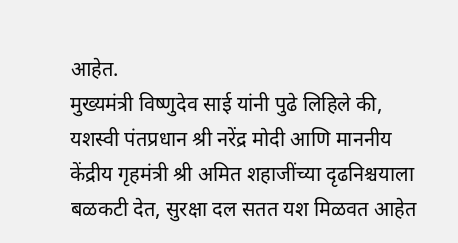आहेत.
मुख्यमंत्री विष्णुदेव साई यांनी पुढे लिहिले की, यशस्वी पंतप्रधान श्री नरेंद्र मोदी आणि माननीय केंद्रीय गृहमंत्री श्री अमित शहाजींच्या दृढनिश्चयाला बळकटी देत, सुरक्षा दल सतत यश मिळवत आहेत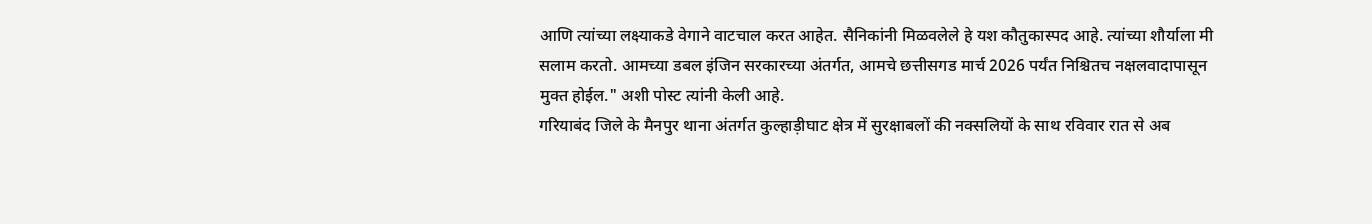आणि त्यांच्या लक्ष्याकडे वेगाने वाटचाल करत आहेत. सैनिकांनी मिळवलेले हे यश कौतुकास्पद आहे. त्यांच्या शौर्याला मी सलाम करतो. आमच्या डबल इंजिन सरकारच्या अंतर्गत, आमचे छत्तीसगड मार्च 2026 पर्यंत निश्चितच नक्षलवादापासून मुक्त होईल." अशी पोस्ट त्यांनी केली आहे.
गरियाबंद जिले के मैनपुर थाना अंतर्गत कुल्हाड़ीघाट क्षेत्र में सुरक्षाबलों की नक्सलियों के साथ रविवार रात से अब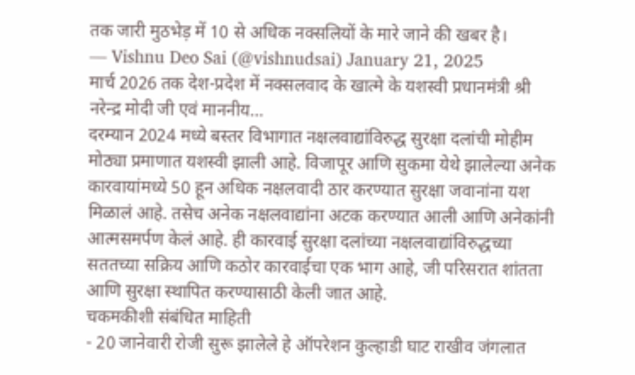तक जारी मुठभेड़ में 10 से अधिक नक्सलियों के मारे जाने की खबर है।
— Vishnu Deo Sai (@vishnudsai) January 21, 2025
मार्च 2026 तक देश-प्रदेश में नक्सलवाद के खात्मे के यशस्वी प्रधानमंत्री श्री नरेन्द्र मोदी जी एवं माननीय…
दरम्यान 2024 मध्ये बस्तर विभागात नक्षलवाद्यांविरुद्ध सुरक्षा दलांची मोहीम मोठ्या प्रमाणात यशस्वी झाली आहे. विजापूर आणि सुकमा येथे झालेल्या अनेक कारवायांमध्ये 50 हून अधिक नक्षलवादी ठार करण्यात सुरक्षा जवानांना यश मिळालं आहे. तसेच अनेक नक्षलवाद्यांना अटक करण्यात आली आणि अनेकांनी आत्मसमर्पण केलं आहे. ही कारवाई सुरक्षा दलांच्या नक्षलवाद्यांविरुद्धच्या सततच्या सक्रिय आणि कठोर कारवाईचा एक भाग आहे, जी परिसरात शांतता आणि सुरक्षा स्थापित करण्यासाठी केली जात आहे.
चकमकीशी संबंधित माहिती
- 20 जानेवारी रोजी सुरू झालेले हे ऑपरेशन कुल्हाडी घाट राखीव जंगलात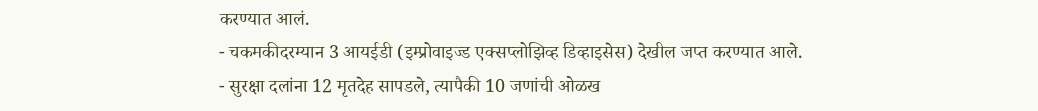करण्यात आलं.
- चकमकीदरम्यान 3 आयईडी (इम्प्रोवाइज्ड एक्सप्लोझिव्ह डिव्हाइसेस) देखील जप्त करण्यात आले.
- सुरक्षा दलांना 12 मृतदेह सापडले, त्यापैकी 10 जणांची ओळख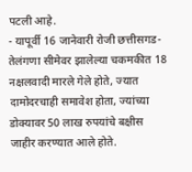पटली आहे.
- यापूर्वी 16 जानेवारी रोजी छत्तीसगड-तेलंगणा सीमेवर झालेल्या चकमकीत 18 नक्षलवादी मारले गेले होते, ज्यात दामोदरचाही समावेश होता, ज्यांच्या डोक्यावर 50 लाख रुपयांचे बक्षीस जाहीर करण्यात आले होते.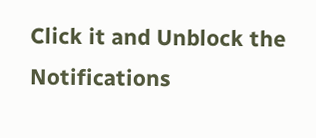Click it and Unblock the Notifications